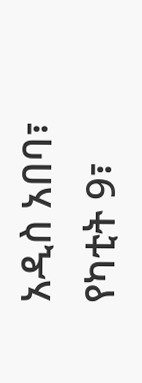አዲስ አበባ፣ የካቲት 9፣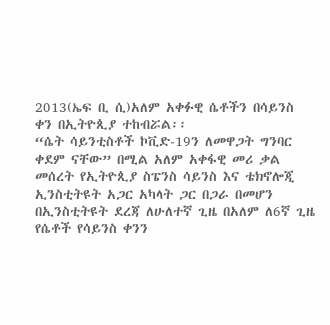2013(ኤፍ ቢ ሲ)አለም አቀፉዊ ሴቶችን በሳይንስ ቀን በኢትዮጲያ ተከብሯል፡፡
“ሴት ሳይንቲስቶች ኮቪድ-19ን ለመዋጋት ግንባር ቀደም ናቸው” በሚል አለም አቀፋዊ መሪ ቃል መሰረት የኢትዮጲያ ስፔንስ ሳይንስ እና ቴክኖሎጂ ኢንስቲትዩት አጋር አካላት ጋር በጋራ በመሆን በኢንስቲትዩት ደረጃ ለሁለተኛ ጊዜ በአለም ለ6ኛ ጊዜ የሴቶች የሳይንስ ቀንን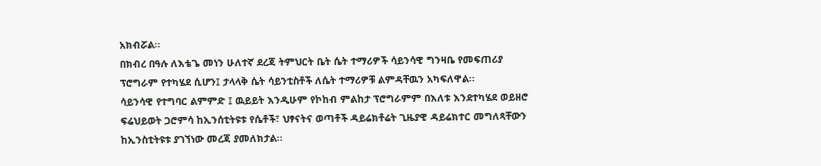አክብሯል፡፡
በክብረ በዓሉ ለእቴጌ መነን ሁለተኛ ደረጃ ትምህርት ቤት ሴት ተማሪዎች ሳይንሳዊ ግንዛቤ የመፍጠሪያ ፕሮግራም የተካሄደ ሲሆን፤ ታላላቅ ሴት ሳይንቲስቶች ለሴት ተማሪዎቹ ልምዳቸዉን አካፍለዋል፡፡
ሳይንሳዊ የተግባር ልምምድ ፤ ዉይይት እንዲሁም የኮከብ ምልከታ ፕሮግራምም በእለቱ እንደተካሄደ ወይዘሮ ፍሬህይወት ጋሮምሳ ከኢንሰቲትዩቱ የሴቶች፣ ህፃናትና ወጣቶች ዳይሬክቶሬት ጊዜያዊ ዳይሬክተር መግለጻቸውን ከኢንስቲትዩቱ ያገኘነው መረጃ ያመለክታል፡፡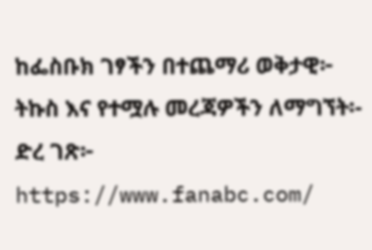ከፌስቡክ ገፃችን በተጨማሪ ወቅታዊ፦ ትኩስ እና የተሟሉ መረጃዎችን ለማግኘት፡- ድረ ገጽ፦ https://www.fanabc.com/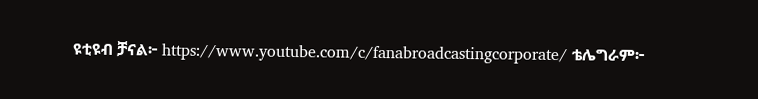ዩቲዩብ ቻናል፦ https://www.youtube.com/c/fanabroadcastingcorporate/ ቴሌግራም፦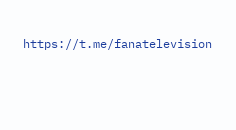https://t.me/fanatelevision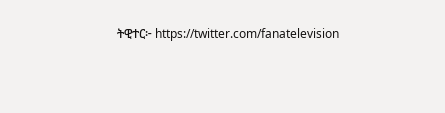ትዊተር፦ https://twitter.com/fanatelevision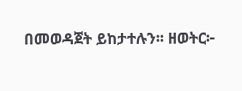በመወዳጀት ይከታተሉን፡፡ ዘወትር፦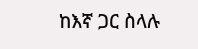ከእኛ ጋር ስላሉ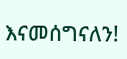እናመሰግናለን!